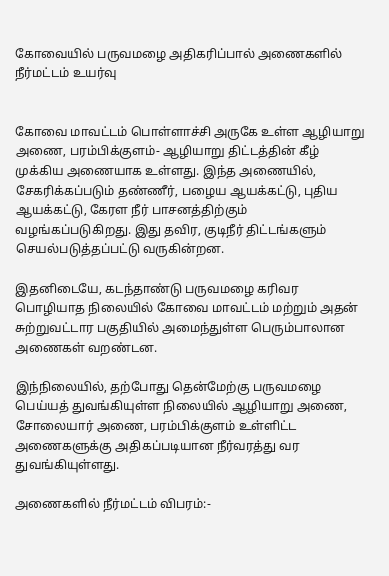கோவையில் பருவமழை அதிகரிப்பால் அணைகளில் நீர்மட்டம் உயர்வு


கோவை மாவட்டம் பொள்ளாச்சி அருகே உள்ள ஆழியாறு அணை, பரம்பிக்குளம்- ஆழியாறு திட்டத்தின் கீழ் முக்கிய அணையாக உள்ளது. இந்த அணையில், சேகரிக்கப்படும் தண்ணீர், பழைய ஆயக்கட்டு, புதிய ஆயக்கட்டு, கேரள நீர் பாசனத்திற்கும் வழங்கப்படுகிறது. இது தவிர, குடிநீர் திட்டங்களும் செயல்படுத்தப்பட்டு வருகின்றன.

இதனிடையே, கடந்தாண்டு பருவமழை கரிவர பொழியாத நிலையில் கோவை மாவட்டம் மற்றும் அதன் சுற்றுவட்டார பகுதியில் அமைந்துள்ள பெரும்பாலான அணைகள் வறண்டன.

இந்நிலையில், தற்போது தென்மேற்கு பருவமழை பெய்யத் துவங்கியுள்ள நிலையில் ஆழியாறு அணை, சோலையார் அணை, பரம்பிக்குளம் உள்ளிட்ட அணைகளுக்கு அதிகப்படியான நீர்வரத்து வர துவங்கியுள்ளது.

அணைகளில் நீர்மட்டம் விபரம்:-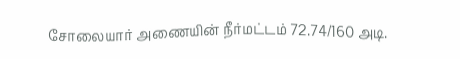சோலையார் அணையின் நீர்மட்டம் 72.74/160 அடி.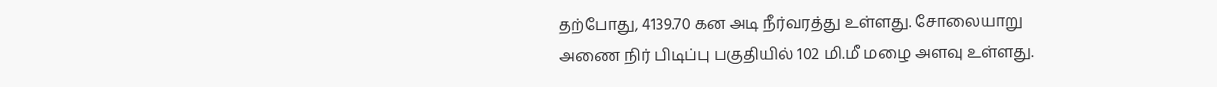தற்போது, 4139.70 கன அடி நீர்வரத்து உள்ளது. சோலையாறு அணை நிர் பிடிப்பு பகுதியில் 102 மி.மீ மழை அளவு உள்ளது.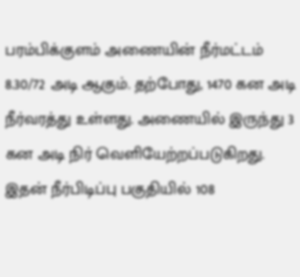பரம்பிக்குளம் அணையின் நீர்மட்டம் 8.30/72 அடி ஆகும். தற்போது, 1470 கன அடி நீர்வரத்து உள்ளது. அணையில் இருந்து 3 கன அடி நிர் வெளியேற்றப்படுகிறது. இதன் நீர்பிடிப்பு பகுதியில் 108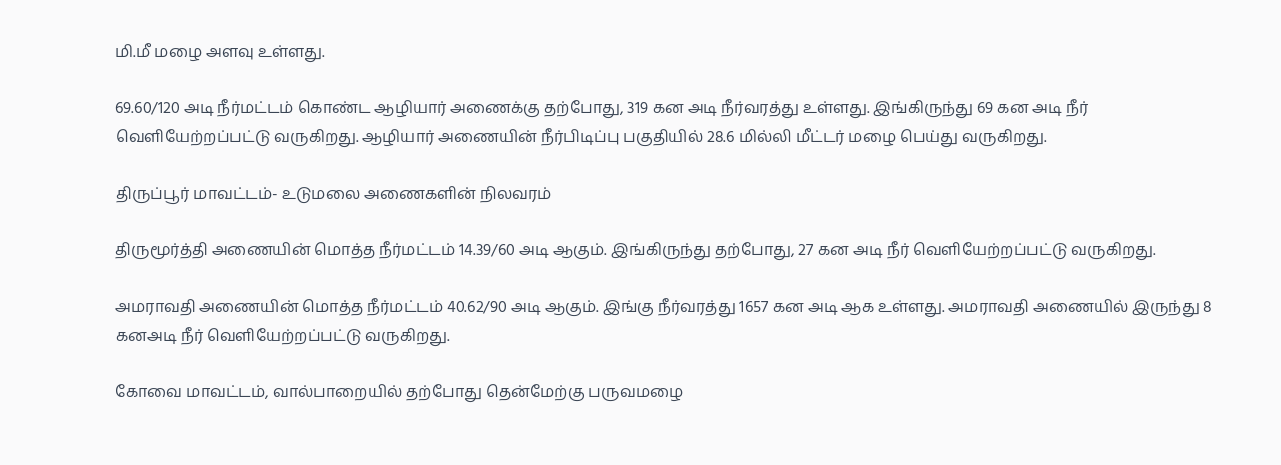மி.மீ மழை அளவு உள்ளது.

69.60/120 அடி நீர்மட்டம் கொண்ட ஆழியார் அணைக்கு தற்போது, 319 கன அடி நீர்வரத்து உள்ளது. இங்கிருந்து 69 கன அடி நீர் வெளியேற்றப்பட்டு வருகிறது. ஆழியார் அணையின் நீர்பிடிப்பு பகுதியில் 28.6 மில்லி மீட்டர் மழை பெய்து வருகிறது.

திருப்பூர் மாவட்டம்- உடுமலை அணைகளின் நிலவரம்

திருமூர்த்தி அணையின் மொத்த நீர்மட்டம் 14.39/60 அடி ஆகும். இங்கிருந்து தற்போது, 27 கன அடி நீர் வெளியேற்றப்பட்டு வருகிறது.

அமராவதி அணையின் மொத்த நீர்மட்டம் 40.62/90 அடி ஆகும். இங்கு நீர்வரத்து 1657 கன அடி ஆக உள்ளது. அமராவதி அணையில் இருந்து 8 கனஅடி நீர் வெளியேற்றப்பட்டு வருகிறது.

கோவை மாவட்டம், வால்பாறையில் தற்போது தென்மேற்கு பருவமழை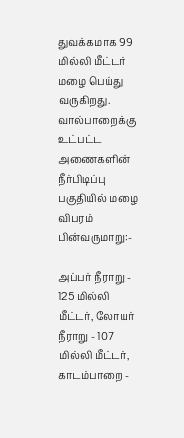துவக்கமாக 99 மில்லி மீட்டர் மழை பெய்து வருகிறது. வால்பாறைக்கு உட்பட்ட அணைகளின் நீர்பிடிப்பு பகுதியில் மழை விபரம் பின்வருமாறு:-

அப்பர் நீராறு - 125 மில்லி மீட்டர், லோயர் நீராறு - 107 மில்லி மீட்டர், காடம்பாறை -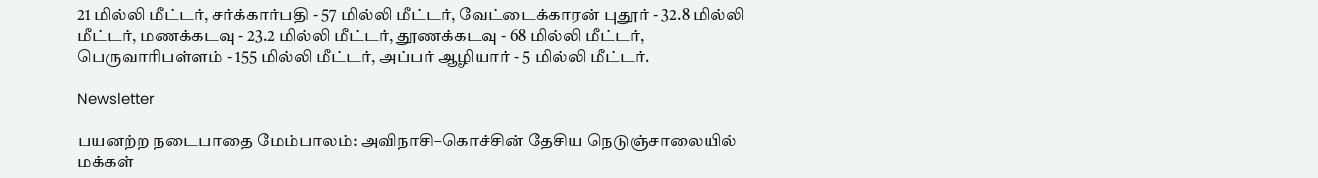21 மில்லி மீட்டர், சர்க்கார்பதி - 57 மில்லி மீட்டர், வேட்டைக்காரன் புதூர் - 32.8 மில்லி மீட்டர், மணக்கடவு - 23.2 மில்லி மீட்டர், தூணக்கடவு - 68 மில்லி மீட்டர், பெருவாரிபள்ளம் - 155 மில்லி மீட்டர், அப்பர் ஆழியார் - 5 மில்லி மீட்டர்.

Newsletter

பயனற்ற நடைபாதை மேம்பாலம்: அவிநாசி–கொச்சின் தேசிய நெடுஞ்சாலையில் மக்கள்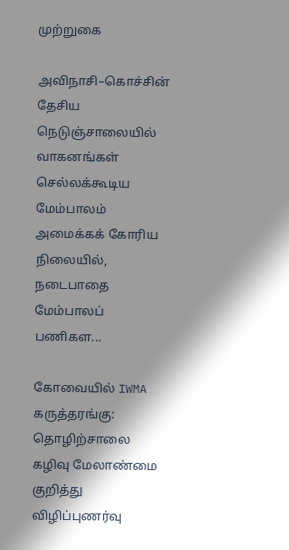முற்றுகை

அவிநாசி–கொச்சின் தேசிய நெடுஞ்சாலையில் வாகனங்கள் செல்லக்கூடிய மேம்பாலம் அமைக்கக் கோரிய நிலையில், நடைபாதை மேம்பாலப் பணிகள...

கோவையில் IWMA கருத்தரங்கு: தொழிற்சாலை கழிவு மேலாண்மை குறித்து விழிப்புணர்வு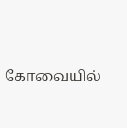கோவையில்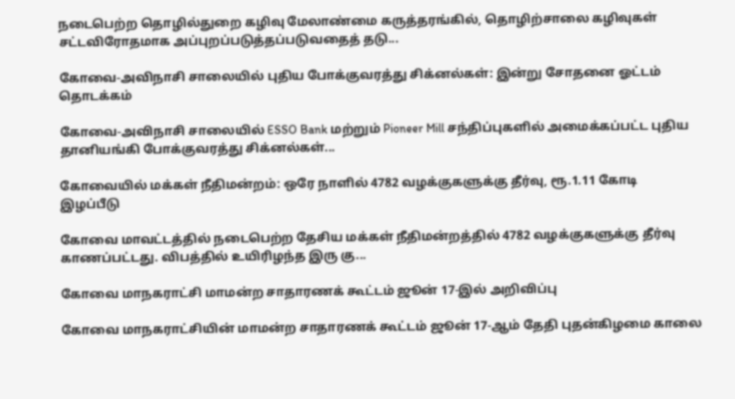நடைபெற்ற தொழில்துறை கழிவு மேலாண்மை கருத்தரங்கில், தொழிற்சாலை கழிவுகள் சட்டவிரோதமாக அப்புறப்படுத்தப்படுவதைத் தடு...

கோவை-அவிநாசி சாலையில் புதிய போக்குவரத்து சிக்னல்கள்: இன்று சோதனை ஓட்டம் தொடக்கம்

கோவை-அவிநாசி சாலையில் ESSO Bank மற்றும் Pioneer Mill சந்திப்புகளில் அமைக்கப்பட்ட புதிய தானியங்கி போக்குவரத்து சிக்னல்கள்...

கோவையில் மக்கள் நீதிமன்றம்: ஒரே நாளில் 4782 வழக்குகளுக்கு தீர்வு, ரூ.1.11 கோடி இழப்பீடு

கோவை மாவட்டத்தில் நடைபெற்ற தேசிய மக்கள் நீதிமன்றத்தில் 4782 வழக்குகளுக்கு தீர்வு காணப்பட்டது. விபத்தில் உயிரிழந்த இரு கு...

கோவை மாநகராட்சி மாமன்ற சாதாரணக் கூட்டம் ஜூன் 17-இல் அறிவிப்பு

கோவை மாநகராட்சியின் மாமன்ற சாதாரணக் கூட்டம் ஜூன் 17-ஆம் தேதி புதன்கிழமை காலை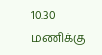10.30 மணிக்கு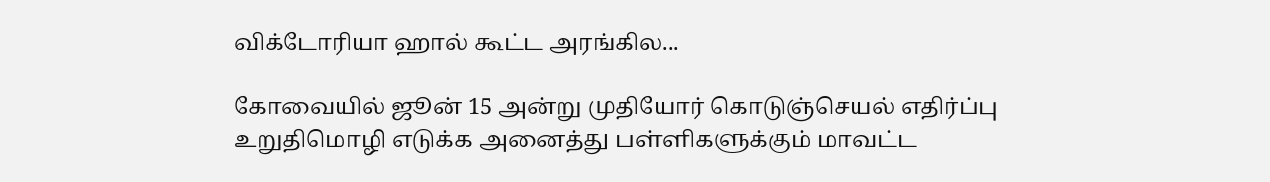விக்டோரியா ஹால் கூட்ட அரங்கில...

கோவையில் ஜூன் 15 அன்று முதியோர் கொடுஞ்செயல் எதிர்ப்பு உறுதிமொழி எடுக்க அனைத்து பள்ளிகளுக்கும் மாவட்ட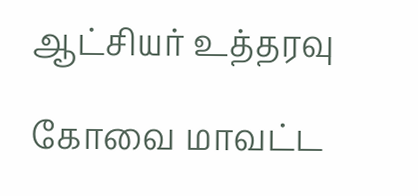ஆட்சியர் உத்தரவு

கோவை மாவட்ட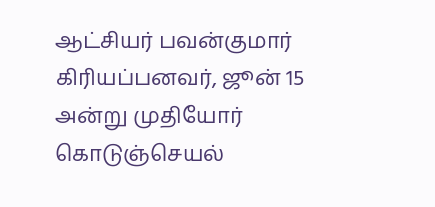ஆட்சியர் பவன்குமார் கிரியப்பனவர், ஜூன் 15 அன்று முதியோர் கொடுஞ்செயல்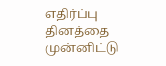எதிர்ப்பு தினத்தை முன்னிட்டு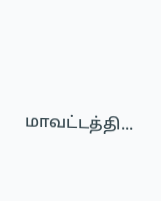மாவட்டத்தி...